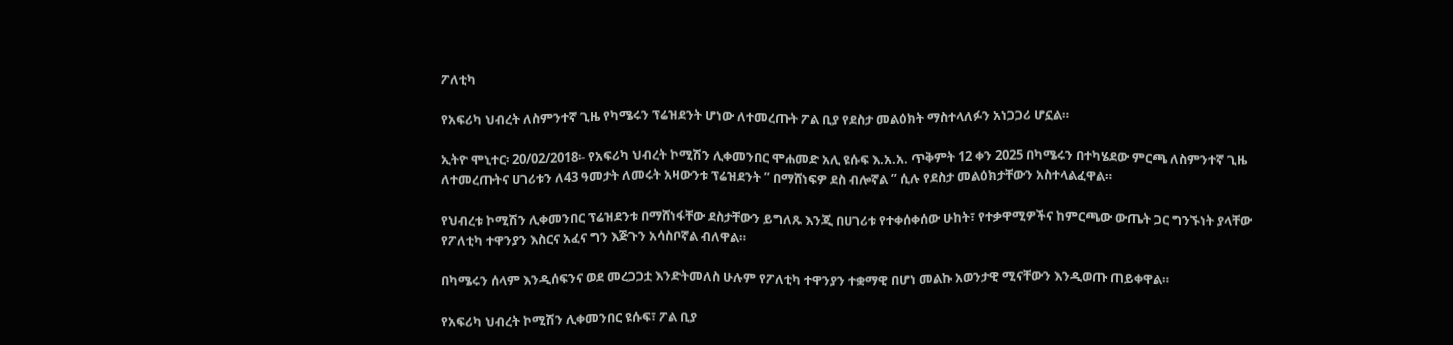ፖለቲካ

የአፍሪካ ህብረት ለስምንተኛ ጊዜ የካሜሩን ፕሬዝደንት ሆነው ለተመረጡት ፖል ቢያ የደስታ መልዕክት ማስተላለፉን አነጋጋሪ ሆኗል።

ኢትዮ ሞኒተር፡ 20/02/2018፡- የአፍሪካ ህብረት ኮሚሽን ሊቀመንበር ሞሐመድ አሊ ዩሱፍ እ.አ.አ. ጥቅምት 12 ቀን 2025 በካሜሩን በተካሄደው ምርጫ ለስምንተኛ ጊዜ ለተመረጡትና ሀገሪቱን ለ43 ዓመታት ለመሩት አዛውንቱ ፕሬዝደንት ” በማሸነፍዎ ደስ ብሎኛል ” ሲሉ የደስታ መልዕክታቸውን አስተላልፈዋል።

የህብረቱ ኮሚሽን ሊቀመንበር ፕሬዝደንቱ በማሸነፋቸው ደስታቸውን ይግለጹ እንጂ በሀገሪቱ የተቀሰቀሰው ሁከት፣ የተቃዋሚዎችና ከምርጫው ውጤት ጋር ግንኙነት ያላቸው የፖለቲካ ተዋንያን እስርና አፈና ግን እጅጉን አሳስቦኛል ብለዋል።

በካሜሩን ሰላም እንዲሰፍንና ወደ መረጋጋቷ እንድትመለስ ሁሉም የፖለቲካ ተዋንያን ተቋማዊ በሆነ መልኩ አወንታዊ ሚናቸውን እንዲወጡ ጠይቀዋል።

የአፍሪካ ህብረት ኮሚሽን ሊቀመንበር ዩሱፍ፣ ፖል ቢያ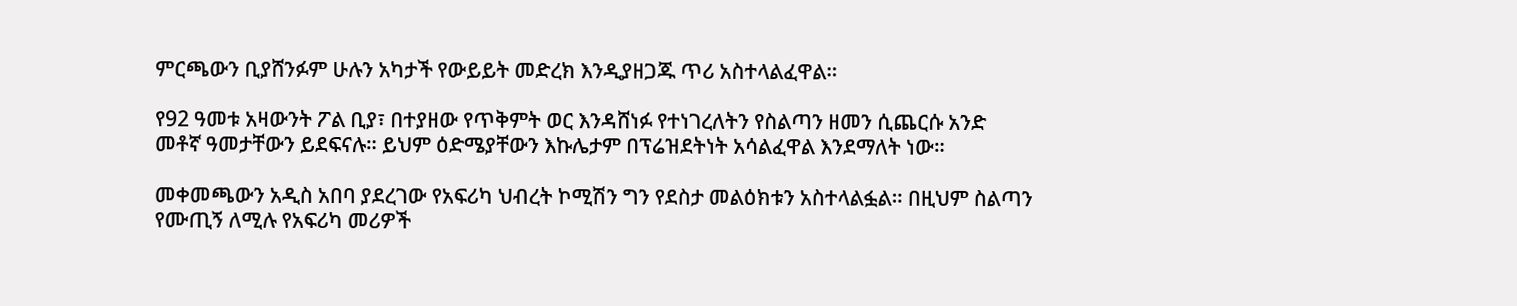ምርጫውን ቢያሸንፉም ሁሉን አካታች የውይይት መድረክ እንዲያዘጋጁ ጥሪ አስተላልፈዋል።

የ92 ዓመቱ አዛውንት ፖል ቢያ፣ በተያዘው የጥቅምት ወር እንዳሸነፉ የተነገረለትን የስልጣን ዘመን ሲጨርሱ አንድ መቶኛ ዓመታቸውን ይደፍናሉ። ይህም ዕድሜያቸውን እኩሌታም በፕሬዝደትነት አሳልፈዋል እንደማለት ነው።

መቀመጫውን አዲስ አበባ ያደረገው የአፍሪካ ህብረት ኮሚሽን ግን የደስታ መልዕክቱን አስተላልፏል። በዚህም ስልጣን የሙጢኝ ለሚሉ የአፍሪካ መሪዎች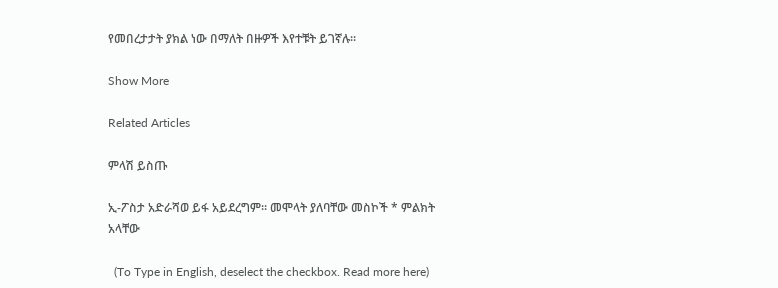የመበረታታት ያክል ነው በማለት በዙዎች እየተቹት ይገኛሉ።

Show More

Related Articles

ምላሽ ይስጡ

ኢ-ፖስታ አድራሻወ ይፋ አይደረግም። መሞላት ያለባቸው መስኮች * ምልክት አላቸው

  (To Type in English, deselect the checkbox. Read more here)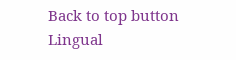Back to top button
Lingual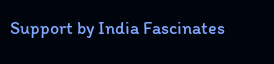Support by India Fascinates